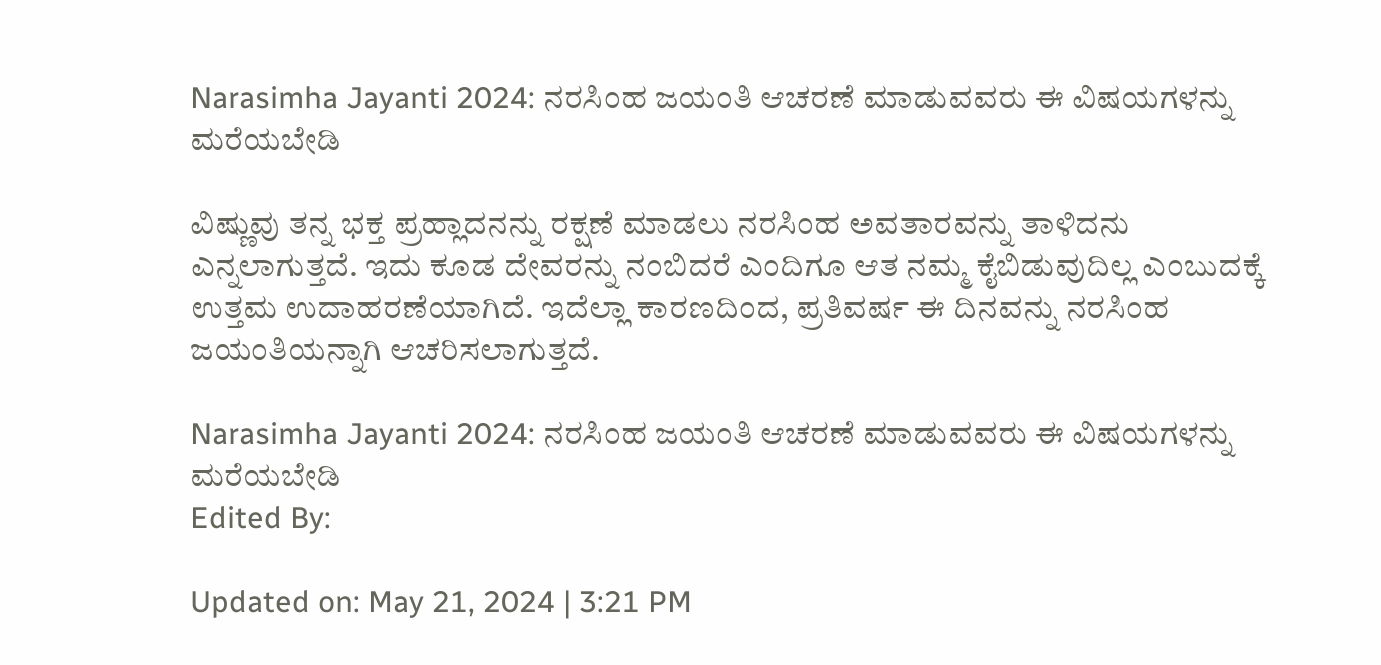Narasimha Jayanti 2024: ನರಸಿಂಹ ಜಯಂತಿ ಆಚರಣೆ ಮಾಡುವವರು ಈ ವಿಷಯಗಳನ್ನು ಮರೆಯಬೇಡಿ

ವಿಷ್ಣುವು ತನ್ನ ಭಕ್ತ ಪ್ರಹ್ಲಾದನನ್ನು ರಕ್ಷಣೆ ಮಾಡಲು ನರಸಿಂಹ ಅವತಾರವನ್ನು ತಾಳಿದನು ಎನ್ನಲಾಗುತ್ತದೆ. ಇದು ಕೂಡ ದೇವರನ್ನು ನಂಬಿದರೆ ಎಂದಿಗೂ ಆತ ನಮ್ಮ ಕೈಬಿಡುವುದಿಲ್ಲ ಎಂಬುದಕ್ಕೆ ಉತ್ತಮ ಉದಾಹರಣೆಯಾಗಿದೆ. ಇದೆಲ್ಲಾ ಕಾರಣದಿಂದ, ಪ್ರತಿವರ್ಷ ಈ ದಿನವನ್ನು ನರಸಿಂಹ ಜಯಂತಿಯನ್ನಾಗಿ ಆಚರಿಸಲಾಗುತ್ತದೆ.

Narasimha Jayanti 2024: ನರಸಿಂಹ ಜಯಂತಿ ಆಚರಣೆ ಮಾಡುವವರು ಈ ವಿಷಯಗಳನ್ನು ಮರೆಯಬೇಡಿ
Edited By:

Updated on: May 21, 2024 | 3:21 PM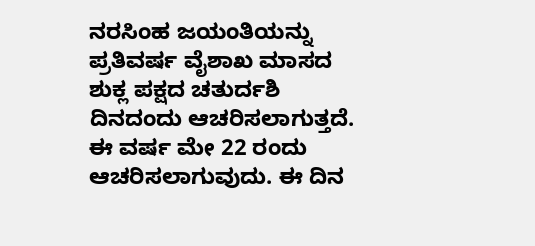ನರಸಿಂಹ ಜಯಂತಿಯನ್ನು ಪ್ರತಿವರ್ಷ ವೈಶಾಖ ಮಾಸದ ಶುಕ್ಲ ಪಕ್ಷದ ಚತುರ್ದಶಿ ದಿನದಂದು ಆಚರಿಸಲಾಗುತ್ತದೆ. ಈ ವರ್ಷ ಮೇ 22 ರಂದು ಆಚರಿಸಲಾಗುವುದು. ಈ ದಿನ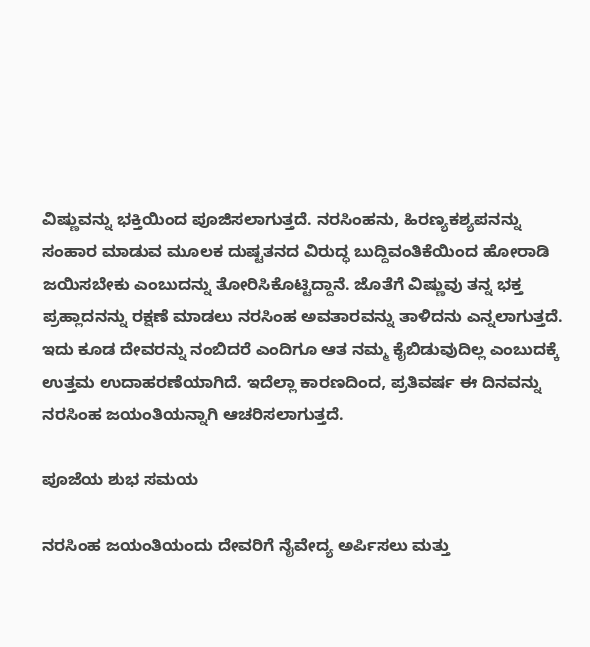ವಿಷ್ಣುವನ್ನು ಭಕ್ತಿಯಿಂದ ಪೂಜಿಸಲಾಗುತ್ತದೆ. ನರಸಿಂಹನು, ಹಿರಣ್ಯಕಶ್ಯಪನನ್ನು ಸಂಹಾರ ಮಾಡುವ ಮೂಲಕ ದುಷ್ಟತನದ ವಿರುದ್ಧ ಬುದ್ದಿವಂತಿಕೆಯಿಂದ ಹೋರಾಡಿ ಜಯಿಸಬೇಕು ಎಂಬುದನ್ನು ತೋರಿಸಿಕೊಟ್ಟಿದ್ದಾನೆ. ಜೊತೆಗೆ ವಿಷ್ಣುವು ತನ್ನ ಭಕ್ತ ಪ್ರಹ್ಲಾದನನ್ನು ರಕ್ಷಣೆ ಮಾಡಲು ನರಸಿಂಹ ಅವತಾರವನ್ನು ತಾಳಿದನು ಎನ್ನಲಾಗುತ್ತದೆ. ಇದು ಕೂಡ ದೇವರನ್ನು ನಂಬಿದರೆ ಎಂದಿಗೂ ಆತ ನಮ್ಮ ಕೈಬಿಡುವುದಿಲ್ಲ ಎಂಬುದಕ್ಕೆ ಉತ್ತಮ ಉದಾಹರಣೆಯಾಗಿದೆ. ಇದೆಲ್ಲಾ ಕಾರಣದಿಂದ, ಪ್ರತಿವರ್ಷ ಈ ದಿನವನ್ನು ನರಸಿಂಹ ಜಯಂತಿಯನ್ನಾಗಿ ಆಚರಿಸಲಾಗುತ್ತದೆ.

ಪೂಜೆಯ ಶುಭ ಸಮಯ

ನರಸಿಂಹ ಜಯಂತಿಯಂದು ದೇವರಿಗೆ ನೈವೇದ್ಯ ಅರ್ಪಿಸಲು ಮತ್ತು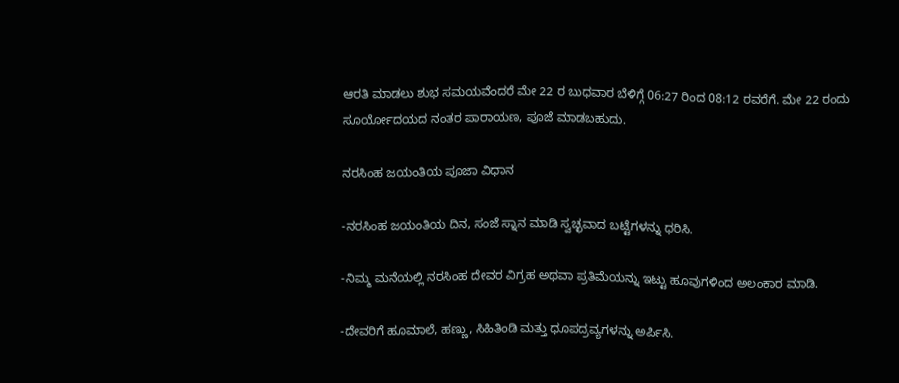ಆರತಿ ಮಾಡಲು ಶುಭ ಸಮಯವೆಂದರೆ ಮೇ 22 ರ ಬುಧವಾರ ಬೆಳಿಗ್ಗೆ 06:27 ರಿಂದ 08:12 ರವರೆಗೆ. ಮೇ 22 ರಂದು ಸೂರ್ಯೋದಯದ ನಂತರ ಪಾರಾಯಣ, ಪೂಜೆ ಮಾಡಬಹುದು.

ನರಸಿಂಹ ಜಯಂತಿಯ ಪೂಜಾ ವಿಧಾನ

-ನರಸಿಂಹ ಜಯಂತಿಯ ದಿನ, ಸಂಜೆ ಸ್ನಾನ ಮಾಡಿ ಸ್ವಚ್ಛವಾದ ಬಟ್ಟೆಗಳನ್ನು ಧರಿಸಿ.

-ನಿಮ್ಮ ಮನೆಯಲ್ಲಿ ನರಸಿಂಹ ದೇವರ ವಿಗ್ರಹ ಅಥವಾ ಪ್ರತಿಮೆಯನ್ನು ಇಟ್ಟು ಹೂವುಗಳಿಂದ ಅಲಂಕಾರ ಮಾಡಿ.

-ದೇವರಿಗೆ ಹೂಮಾಲೆ, ಹಣ್ಣು, ಸಿಹಿತಿಂಡಿ ಮತ್ತು ಧೂಪದ್ರವ್ಯಗಳನ್ನು ಅರ್ಪಿಸಿ.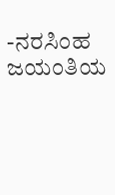-ನರಸಿಂಹ ಜಯಂತಿಯ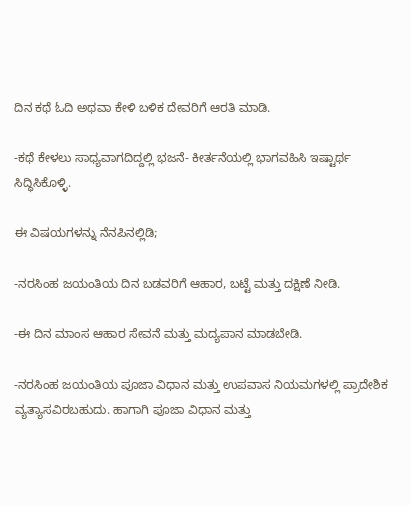ದಿನ ಕಥೆ ಓದಿ ಅಥವಾ ಕೇಳಿ ಬಳಿಕ ದೇವರಿಗೆ ಆರತಿ ಮಾಡಿ.

-ಕಥೆ ಕೇಳಲು ಸಾಧ್ಯವಾಗದಿದ್ದಲ್ಲಿ ಭಜನೆ- ಕೀರ್ತನೆಯಲ್ಲಿ ಭಾಗವಹಿಸಿ ಇಷ್ಟಾರ್ಥ ಸಿದ್ಧಿಸಿಕೊಳ್ಳಿ.

ಈ ವಿಷಯಗಳನ್ನು ನೆನಪಿನಲ್ಲಿಡಿ;

-ನರಸಿಂಹ ಜಯಂತಿಯ ದಿನ ಬಡವರಿಗೆ ಆಹಾರ, ಬಟ್ಟೆ ಮತ್ತು ದಕ್ಷಿಣೆ ನೀಡಿ.

-ಈ ದಿನ ಮಾಂಸ ಆಹಾರ ಸೇವನೆ ಮತ್ತು ಮದ್ಯಪಾನ ಮಾಡಬೇಡಿ.

-ನರಸಿಂಹ ಜಯಂತಿಯ ಪೂಜಾ ವಿಧಾನ ಮತ್ತು ಉಪವಾಸ ನಿಯಮಗಳಲ್ಲಿ ಪ್ರಾದೇಶಿಕ ವ್ಯತ್ಯಾಸವಿರಬಹುದು. ಹಾಗಾಗಿ ಪೂಜಾ ವಿಧಾನ ಮತ್ತು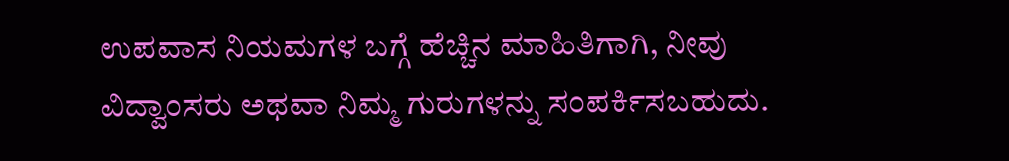ಉಪವಾಸ ನಿಯಮಗಳ ಬಗ್ಗೆ ಹೆಚ್ಚಿನ ಮಾಹಿತಿಗಾಗಿ, ನೀವು ವಿದ್ವಾಂಸರು ಅಥವಾ ನಿಮ್ಮ ಗುರುಗಳನ್ನು ಸಂಪರ್ಕಿಸಬಹುದು.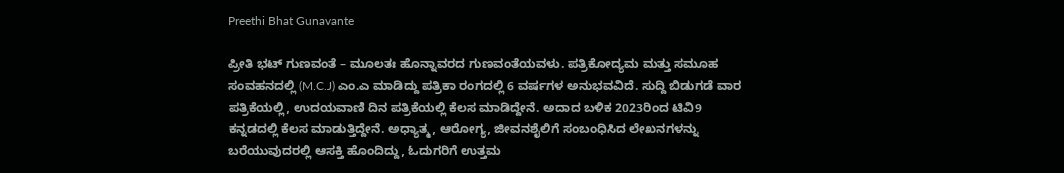Preethi Bhat Gunavante

ಪ್ರೀತಿ ಭಟ್ ಗುಣವಂತೆ – ಮೂಲತಃ ಹೊನ್ನಾವರದ ಗುಣವಂತೆಯವಳು. ಪತ್ರಿಕೋದ್ಯಮ ಮತ್ತು ಸಮೂಹ ಸಂವಹನದಲ್ಲಿ (M.C.J) ಎಂ.ಎ ಮಾಡಿದ್ದು ಪತ್ರಿಕಾ ರಂಗದಲ್ಲಿ 6 ವರ್ಷಗಳ ಅನುಭವವಿದೆ. ಸುದ್ದಿ ಬಿಡುಗಡೆ ವಾರ ಪತ್ರಿಕೆಯಲ್ಲಿ, ಉದಯವಾಣಿ ದಿನ ಪತ್ರಿಕೆಯಲ್ಲಿ ಕೆಲಸ ಮಾಡಿದ್ದೇನೆ. ಅದಾದ ಬಳಿಕ 2023ರಿಂದ ಟಿವಿ9 ಕನ್ನಡದಲ್ಲಿ ಕೆಲಸ ಮಾಡುತ್ತಿದ್ದೇನೆ. ಅಧ್ಯಾತ್ಮ, ಆರೋಗ್ಯ, ಜೀವನಶೈಲಿಗೆ ಸಂಬಂಧಿಸಿದ ಲೇಖನಗಳನ್ನು ಬರೆಯುವುದರಲ್ಲಿ ಆಸಕ್ತಿ ಹೊಂದಿದ್ದು, ಓದುಗರಿಗೆ ಉತ್ತಮ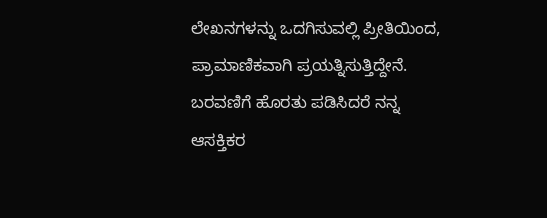ಲೇಖನಗಳನ್ನು ಒದಗಿಸುವಲ್ಲಿ ಪ್ರೀತಿಯಿಂದ, ಪ್ರಾಮಾಣಿಕವಾಗಿ ಪ್ರಯತ್ನಿಸುತ್ತಿದ್ದೇನೆ. ಬರವಣಿಗೆ ಹೊರತು ಪಡಿಸಿದರೆ ನನ್ನ ಆಸಕ್ತಿಕರ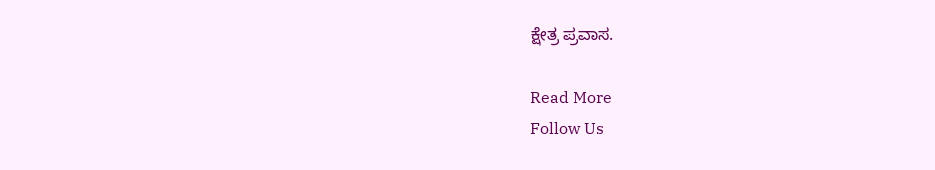ಕ್ಷೇತ್ರ ಪ್ರವಾಸ.

Read More
Follow Us